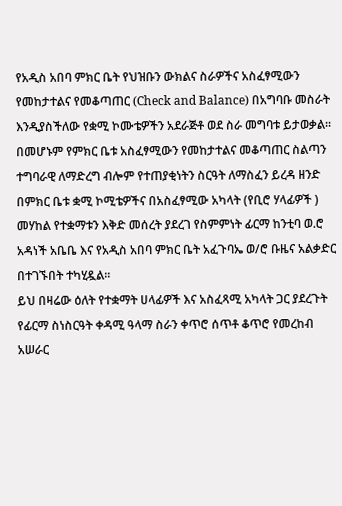የአዲስ አበባ ምክር ቤት የህዝቡን ውክልና ስራዎችና አስፈፃሚውን የመከታተልና የመቆጣጠር (Check and Balance) በአግባቡ መስራት እንዲያስችለው የቋሚ ኮሙቴዎችን አደራጅቶ ወደ ስራ መግባቱ ይታወቃል፡፡
በመሆኑም የምክር ቤቱ አስፈፃሚውን የመከታተልና መቆጣጠር ስልጣን ተግባራዊ ለማድረግ ብሎም የተጠያቂነትን ስርዓት ለማስፈን ይረዳ ዘንድ በምክር ቤቱ ቋሚ ኮሚቴዎችና በአስፈፃሚው አካላት (የቢሮ ሃላፊዎች ) መሃከል የተቋማቱን እቅድ መሰረት ያደረገ የስምምነት ፊርማ ከንቲባ ወ.ሮ አዳነች አቤቤ እና የአዲስ አበባ ምክር ቤት አፈጉባኤ ወ/ሮ ቡዜና አልቃድር በተገኙበት ተካሂዷል፡፡
ይህ በዛሬው ዕለት የተቋማት ሀላፊዎች እና አስፈጻሚ አካላት ጋር ያደረጉት የፊርማ ስነስርዓት ቀዳሚ ዓላማ ስራን ቀጥሮ ሰጥቶ ቆጥሮ የመረከብ አሠራር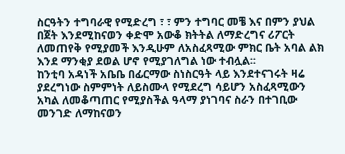ስርዓትን ተግባራዊ የሚድረግ ፣ ፣ ምን ተግባር መቼ እና በምን ያህል በጀት እንደሚከናወን ቀድሞ አውቆ ክትትል ለማድረግና ሪፖርት ለመጠየቅ የሚያመች እንዲሁም ለአስፈጻሚው ምክር ቤት አባል ልክ እንደ ማንቂያ ደወል ሆኖ የሚያገለግል ነው ተብሏል፡፡
ከንቲባ አዳነች አቤቤ በፊርማው ስነስርዓት ላይ እንደተናገሩት ዛሬ ያደረግነው ስምምነት ለይስሙላ የሚደረግ ሳይሆን አስፈጻሚውን አካል ለመቆጣጠር የሚያስችል ዓላማ ያነገባና ስራን በተገቢው መንገድ ለማከናወን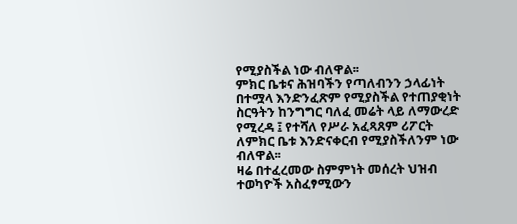የሚያስችል ነው ብለዋል፡፡
ምክር ቤቱና ሕዝባችን የጣለብንን ኃላፊነት በተሟላ እንድንፈጽም የሚያስችል የተጠያቂነት ስርዓትን ከንግግር ባለፈ መሬት ላይ ለማውረድ የሚረዳ ፤ የተሻለ የሥራ አፈጻጸም ሪፖርት ለምክር ቤቱ እንድናቀርብ የሚያስችለንም ነው ብለዋል፡፡
ዛሬ በተፈረመው ስምምነት መሰረት ህዝብ ተወካዮች አስፈፃሚውን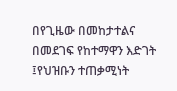በየጊዜው በመከታተልና በመደገፍ የከተማዋን እድገት ፤የህዝቡን ተጠቃሚነት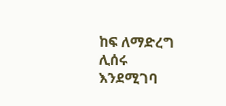ከፍ ለማድረግ ሊሰሩ እንደሚገባ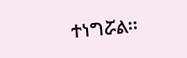ተነግሯል፡፡